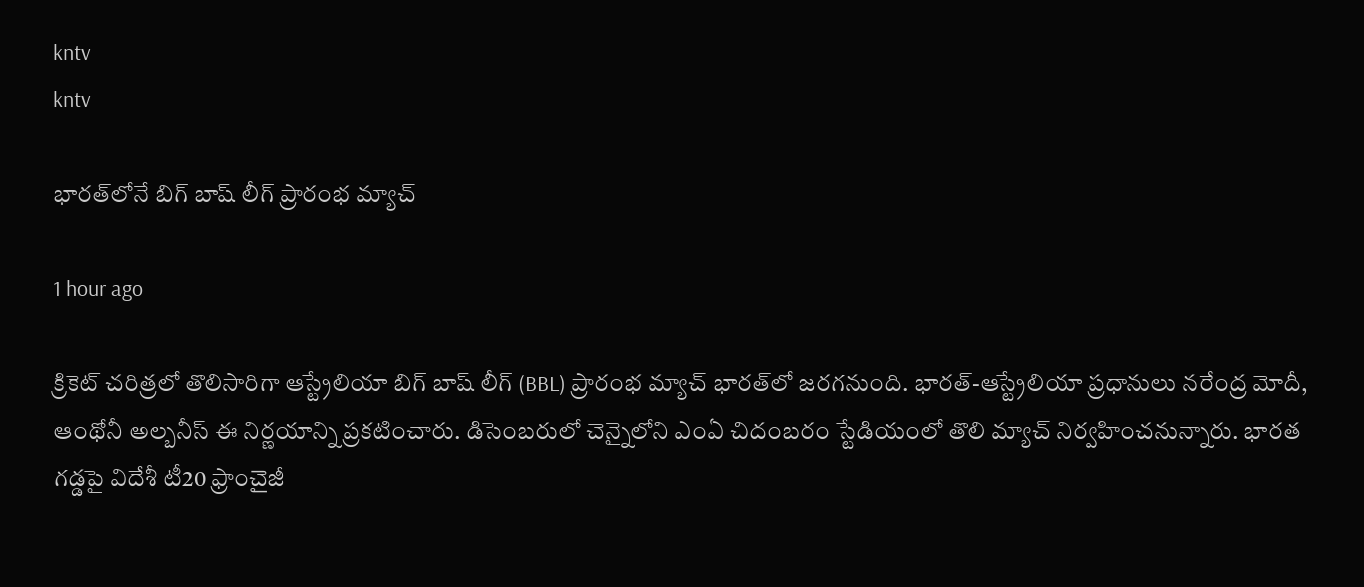kntv
kntv

భారత్‌లోనే బిగ్ బాష్ లీగ్ ప్రారంభ మ్యాచ్

1 hour ago

క్రికెట్ చరిత్రలో తొలిసారిగా ఆస్ట్రేలియా బిగ్ బాష్ లీగ్ (BBL) ప్రారంభ మ్యాచ్ భారత్‌లో జరగనుంది. భారత్-ఆస్ట్రేలియా ప్రధానులు నరేంద్ర మోదీ, ఆంథోనీ అల్బనీస్ ఈ నిర్ణయాన్ని ప్రకటించారు. డిసెంబరులో చెన్నైలోని ఎంఏ చిదంబరం స్టేడియంలో తొలి మ్యాచ్ నిర్వహించనున్నారు. భారత గడ్డపై విదేశీ టీ20 ఫ్రాంచైజీ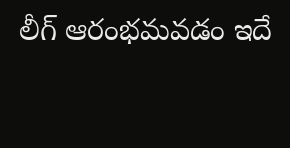లీగ్ ఆరంభమవడం ఇదే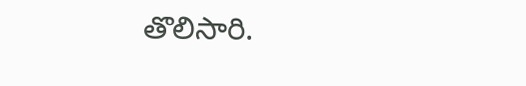తొలిసారి.